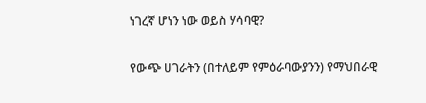ነገረኛ ሆነን ነው ወይስ ሃሳባዊ?

የውጭ ሀገራትን (በተለይም የምዕራባውያንን) የማህበራዊ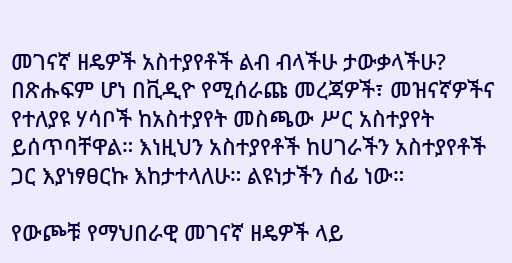መገናኛ ዘዴዎች አስተያየቶች ልብ ብላችሁ ታውቃላችሁ? በጽሑፍም ሆነ በቪዲዮ የሚሰራጩ መረጃዎች፣ መዝናኛዎችና የተለያዩ ሃሳቦች ከአስተያየት መስጫው ሥር አስተያየት ይሰጥባቸዋል። እነዚህን አስተያየቶች ከሀገራችን አስተያየቶች ጋር እያነፃፀርኩ እከታተላለሁ። ልዩነታችን ሰፊ ነው።

የውጮቹ የማህበራዊ መገናኛ ዘዴዎች ላይ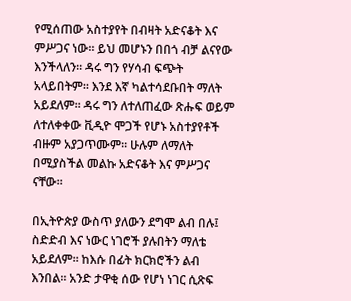የሚሰጠው አስተያየት በብዛት አድናቆት እና ምሥጋና ነው። ይህ መሆኑን በበጎ ብቻ ልናየው እንችላለን። ዳሩ ግን የሃሳብ ፍጭት አላይበትም። እንደ እኛ ካልተሳደቡበት ማለት አይደለም። ዳሩ ግን ለተለጠፈው ጽሑፍ ወይም ለተለቀቀው ቪዲዮ ሞጋች የሆኑ አስተያየቶች ብዙም አያጋጥሙም። ሁሉም ለማለት በሚያስችል መልኩ አድናቆት እና ምሥጋና ናቸው።

በኢትዮጵያ ውስጥ ያለውን ደግሞ ልብ በሉ፤ ስድድብ እና ነውር ነገሮች ያሉበትን ማለቴ አይደለም። ከእሱ በፊት ክርክሮችን ልብ እንበል። አንድ ታዋቂ ሰው የሆነ ነገር ሲጽፍ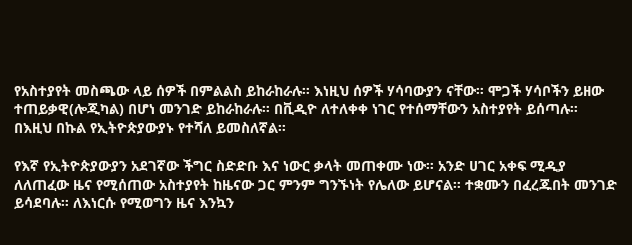የአስተያየት መስጫው ላይ ሰዎች በምልልስ ይከራከራሉ። እነዚህ ሰዎች ሃሳባውያን ናቸው። ሞጋች ሃሳቦችን ይዘው ተጠይቃዊ(ሎጂካል) በሆነ መንገድ ይከራከራሉ። በቪዲዮ ለተለቀቀ ነገር የተሰማቸውን አስተያየት ይሰጣሉ። በእዚህ በኩል የኢትዮጵያውያኑ የተሻለ ይመስለኛል።

የእኛ የኢትዮጵያውያን አደገኛው ችግር ስድድቡ እና ነውር ቃላት መጠቀሙ ነው። አንድ ሀገር አቀፍ ሚዲያ ለለጠፈው ዜና የሚሰጠው አስተያየት ከዜናው ጋር ምንም ግንኙነት የሌለው ይሆናል። ተቋሙን በፈረጁበት መንገድ ይሳደባሉ። ለእነርሱ የሚወግን ዜና እንኳን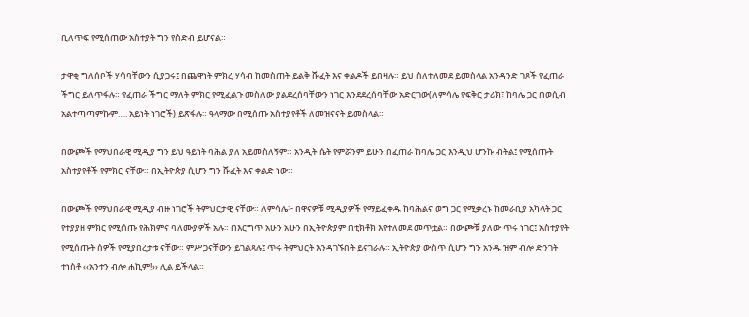ቢለጥፍ የሚሰጠው አስተያት ግን የስድብ ይሆናል።

ታዋቂ ግለሰቦች ሃሳባቸውን ሲያጋሩ፤ በጨዋነት ምክረ ሃሳብ ከመስጠት ይልቅ ሹፈት እና ቀልዶች ይበዛሉ። ይህ ስለተለመደ ይመስላል አንዳንድ ገጾች የፈጠራ ችግር ይለጥፋሉ። የፈጠራ ችግር ማለት ምክር የሚፈልጉ መስለው ያልደረሰባቸውን ነገር እንደደረሰባቸው አድርገው(ለምሳሌ የፍቅር ታሪክ፣ ከባሌ ጋር በወሲብ አልተጣጣምኩም…. አይነት ነገሮች) ይጽፋሉ። ዓላማው በሚሰጡ አስተያየቶች ለመዝናናት ይመስላል።

በውጮች የማህበራዊ ሚዲያ ግን ይህ ዓይነት ባሕል ያለ አይመስለኝም። አንዲት ሴት የምሯንም ይሁን በፈጠራ ከባሌ ጋር እንዲህ ሆንኩ ብትል፤ የሚሰጡት አስተያየቶች የምክር ናቸው። በኢትዮጵያ ሲሆን ግን ሹፈት እና ቀልድ ነው።

በውጮች የማህበራዊ ሚዲያ ብዙ ነገሮች ትምህርታዊ ናቸው። ለምሳሌ፦ በዋናዎቹ ሚዲያዎች የማይፈቀዱ ከባሕልና ወግ ጋር የሚቃረኑ ከመራቢያ አካላት ጋር የተያያዘ ምክር የሚሰጡ የሕክምና ባለሙያዎች አሉ። በእርግጥ አሁን አሁን በኢትዮጵያም በቲክቶክ እየተለመደ መጥቷል። በውጮቹ ያለው ጥሩ ነገር፤ አስተያየት የሚሰጡት ሰዎች የሚያበረታቱ ናቸው። ምሥጋናቸውን ይገልጻሉ፤ ጥሩ ትምህርት እንዳገኙበት ይናገራሉ። ኢትዮጵያ ውስጥ ሲሆን ግን አንዱ ዝም ብሎ ድንገት ተነስቶ ‹‹አንተን ብሎ ሐኪም!›› ሊል ይችላል።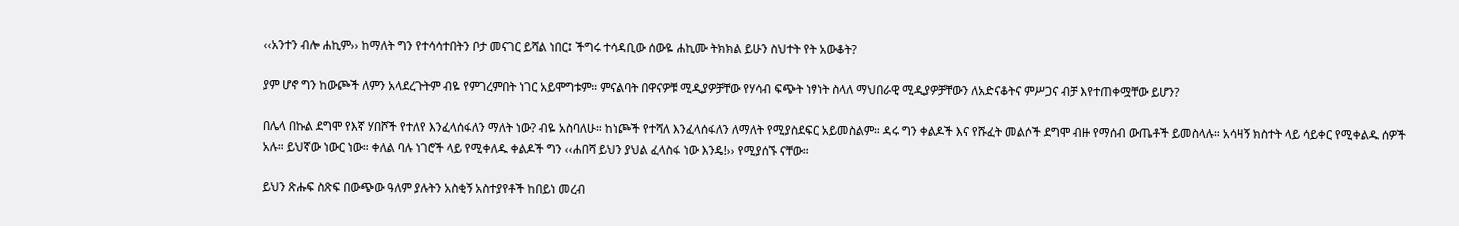‹‹አንተን ብሎ ሐኪም›› ከማለት ግን የተሳሳተበትን ቦታ መናገር ይሻል ነበር፤ ችግሩ ተሳዳቢው ሰውዬ ሐኪሙ ትክክል ይሁን ስህተት የት አውቆት?

ያም ሆኖ ግን ከውጮች ለምን አላደረጉትም ብዬ የምገረምበት ነገር አይሞግቱም። ምናልባት በዋናዎቹ ሚዲያዎቻቸው የሃሳብ ፍጭት ነፃነት ስላለ ማህበራዊ ሚዲያዎቻቸውን ለአድናቆትና ምሥጋና ብቻ እየተጠቀሟቸው ይሆን?

በሌላ በኩል ደግሞ የእኛ ሃበሾች የተለየ እንፈላሰፋለን ማለት ነው? ብዬ አስባለሁ። ከነጮች የተሻለ እንፈላሰፋለን ለማለት የሚያስደፍር አይመስልም። ዳሩ ግን ቀልዶች እና የሹፈት መልሶች ደግሞ ብዙ የማሰብ ውጤቶች ይመስላሉ። አሳዛኝ ክስተት ላይ ሳይቀር የሚቀልዱ ሰዎች አሉ። ይህኛው ነውር ነው። ቀለል ባሉ ነገሮች ላይ የሚቀለዱ ቀልዶች ግን ‹‹ሐበሻ ይህን ያህል ፈላስፋ ነው እንዴ!›› የሚያሰኙ ናቸው።

ይህን ጽሑፍ ስጽፍ በውጭው ዓለም ያሉትን አስቂኝ አስተያየቶች ከበይነ መረብ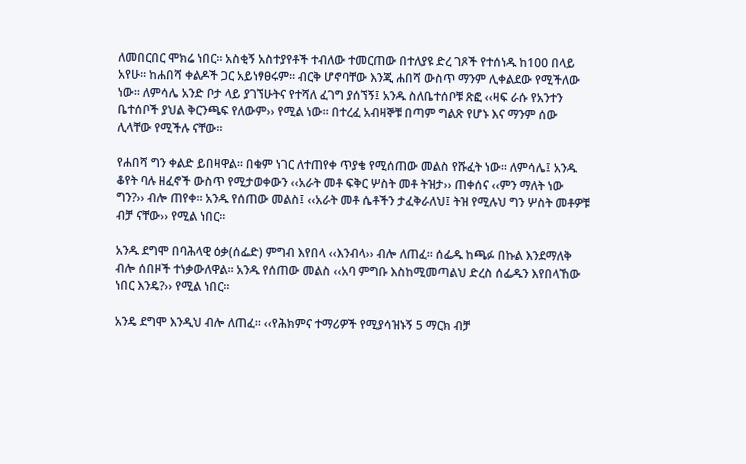ለመበርበር ሞክሬ ነበር። አስቂኝ አስተያየቶች ተብለው ተመርጠው በተለያዩ ድረ ገጾች የተሰነዱ ከ100 በላይ አየሁ። ከሐበሻ ቀልዶች ጋር አይነፃፀሩም። ብርቅ ሆኖባቸው እንጂ ሐበሻ ውስጥ ማንም ሊቀልደው የሚችለው ነው። ለምሳሌ አንድ ቦታ ላይ ያገኘሁትና የተሻለ ፈገግ ያሰኘኝ፤ አንዱ ስለቤተሰቦቹ ጽፎ ‹‹ዛፍ ራሱ የአንተን ቤተሰቦች ያህል ቅርንጫፍ የለውም›› የሚል ነው። በተረፈ አብዛኞቹ በጣም ግልጽ የሆኑ እና ማንም ሰው ሊላቸው የሚችሉ ናቸው።

የሐበሻ ግን ቀልድ ይበዛዋል። በቁም ነገር ለተጠየቀ ጥያቄ የሚሰጠው መልስ የሹፈት ነው። ለምሳሌ፤ አንዱ ቆየት ባሉ ዘፈኖች ውስጥ የሚታወቀውን ‹‹አራት መቶ ፍቅር ሦስት መቶ ትዝታ›› ጠቀሰና ‹‹ምን ማለት ነው ግን?›› ብሎ ጠየቀ። አንዱ የሰጠው መልስ፤ ‹‹አራት መቶ ሴቶችን ታፈቅራለህ፤ ትዝ የሚሉህ ግን ሦስት መቶዎቹ ብቻ ናቸው›› የሚል ነበር።

አንዱ ደግሞ በባሕላዊ ዕቃ(ሰፌድ) ምግብ እየበላ ‹‹እንብላ›› ብሎ ለጠፈ። ሰፌዱ ከጫፉ በኩል እንደማለቅ ብሎ ሰበዞች ተነቃውለዋል። አንዱ የሰጠው መልስ ‹‹አባ ምግቡ እስከሚመጣልህ ድረስ ሰፌዱን እየበላኸው ነበር እንዴ?›› የሚል ነበር።

አንዴ ደግሞ እንዲህ ብሎ ለጠፈ። ‹‹የሕክምና ተማሪዎች የሚያሳዝኑኝ 5 ማርክ ብቻ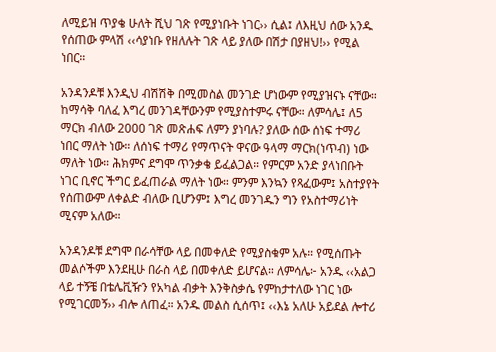ለሚይዝ ጥያቄ ሁለት ሺህ ገጽ የሚያነቡት ነገር›› ሲል፤ ለእዚህ ሰው አንዱ የሰጠው ምላሽ ‹‹ሳያነቡ የዘለሉት ገጽ ላይ ያለው በሽታ በያዘህ!›› የሚል ነበር።

አንዳንዶቹ እንዲህ ብሽሽቅ በሚመስል መንገድ ሆነውም የሚያዝናኑ ናቸው። ከማሳቅ ባለፈ እግረ መንገዳቸውንም የሚያስተምሩ ናቸው። ለምሳሌ፤ ለ5 ማርክ ብለው 2000 ገጽ መጽሐፍ ለምን ያነባሉ? ያለው ሰው ሰነፍ ተማሪ ነበር ማለት ነው። ለሰነፍ ተማሪ የማጥናት ዋናው ዓላማ ማርክ(ነጥብ) ነው ማለት ነው። ሕክምና ደግሞ ጥንቃቄ ይፈልጋል። የምርም አንድ ያላነበቡት ነገር ቢኖር ችግር ይፈጠራል ማለት ነው። ምንም እንኳን የጻፈውም፤ አስተያየት የሰጠውም ለቀልድ ብለው ቢሆንም፤ እግረ መንገዱን ግን የአስተማሪነት ሚናም አለው።

አንዳንዶቹ ደግሞ በራሳቸው ላይ በመቀለድ የሚያስቁም አሉ። የሚሰጡት መልሶችም እንደዚሁ በራስ ላይ በመቀለድ ይሆናል። ለምሳሌ፦ አንዱ ‹‹አልጋ ላይ ተኝቼ በቴሌቪዥን የአካል ብቃት እንቅስቃሴ የምከታተለው ነገር ነው የሚገርመኝ›› ብሎ ለጠፈ። አንዱ መልስ ሲሰጥ፤ ‹‹እኔ አለሁ አይደል ሎተሪ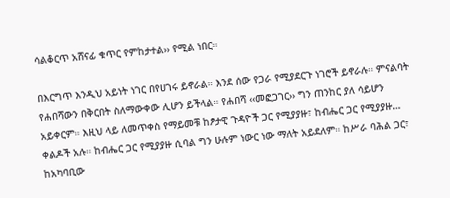ሳልቆርጥ አሸናፊ ቁጥር የምከታተል›› የሚል ነበር።

በእርግጥ እንዲህ አይነት ነገር በየሀገሩ ይኖራል። እንደ ሰው የጋራ የሚያደርጉ ነገሮች ይኖራሉ። ምናልባት የሐበሻውን በቅርበት ስለማውቀው ሊሆን ይችላል። የሐበሻ ‹‹መፎጋገር›› ግን ጠንከር ያለ ሳይሆን አይቀርም። እዚህ ላይ ለመጥቀስ የማይመቹ ከፆታዊ ጉዳዮች ጋር የሚያያዙ፣ ከብሔር ጋር የሚያያዙ… ቀልዶች አሉ። ከብሔር ጋር የሚያያዙ ሲባል ግን ሁሉም ነውር ነው ማለት አይደለም። ከሥራ ባሕል ጋር፣ ከአካባቢው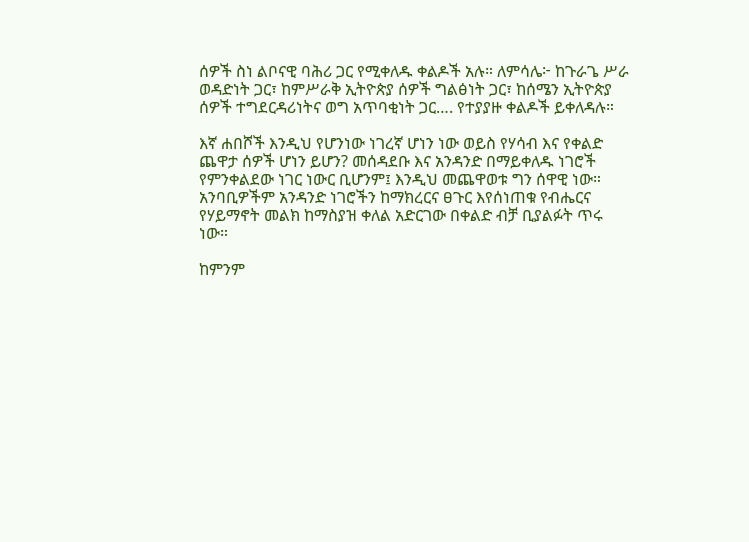ሰዎች ስነ ልቦናዊ ባሕሪ ጋር የሚቀለዱ ቀልዶች አሉ። ለምሳሌ፦ ከጉራጌ ሥራ ወዳድነት ጋር፣ ከምሥራቅ ኢትዮጵያ ሰዎች ግልፅነት ጋር፣ ከሰሜን ኢትዮጵያ ሰዎች ተግደርዳሪነትና ወግ አጥባቂነት ጋር…. የተያያዙ ቀልዶች ይቀለዳሉ።

እኛ ሐበሾች እንዲህ የሆንነው ነገረኛ ሆነን ነው ወይስ የሃሳብ እና የቀልድ ጨዋታ ሰዎች ሆነን ይሆን? መሰዳደቡ እና አንዳንድ በማይቀለዱ ነገሮች የምንቀልደው ነገር ነውር ቢሆንም፤ እንዲህ መጨዋወቱ ግን ሰዋዊ ነው። አንባቢዎችም አንዳንድ ነገሮችን ከማክረርና ፀጉር እየሰነጠቁ የብሔርና የሃይማኖት መልክ ከማስያዝ ቀለል አድርገው በቀልድ ብቻ ቢያልፉት ጥሩ ነው።

ከምንም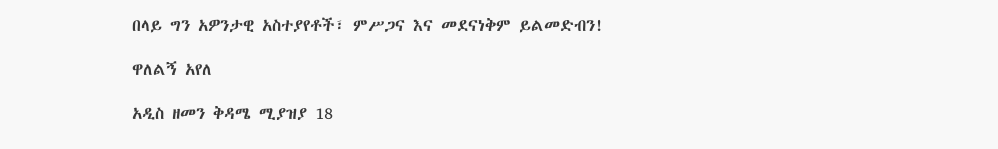በላይ ግን አዎንታዊ አስተያየቶች፣ ምሥጋና እና መደናነቅም ይልመድብን!

ዋለልኝ አየለ

አዲስ ዘመን ቅዳሜ ሚያዝያ 18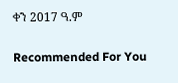ቀን 2017 ዓ.ም

Recommended For You